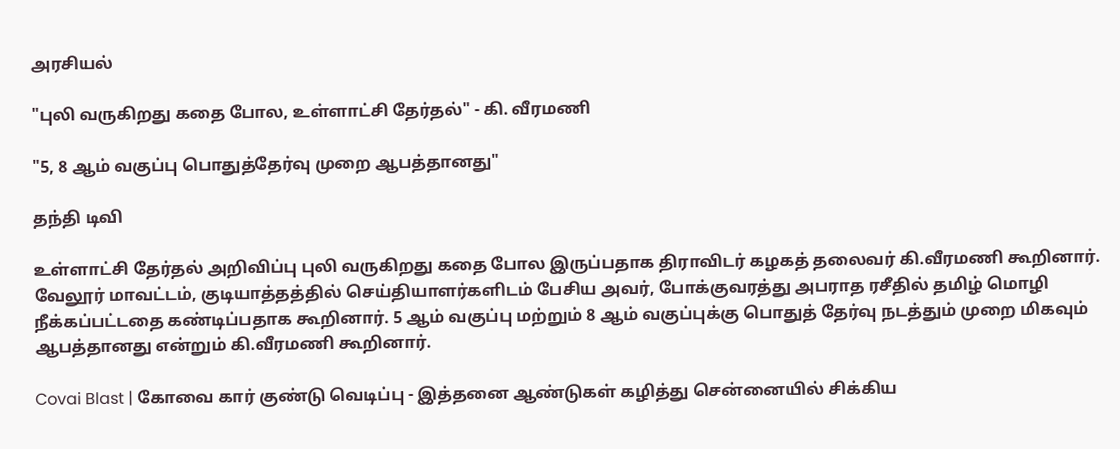அரசியல்

"புலி வருகிறது கதை போல, உள்ளாட்சி தேர்தல்" - கி. வீரமணி

"5, 8 ஆம் வகுப்பு பொதுத்தேர்வு முறை ஆபத்தானது"

தந்தி டிவி

உள்ளாட்சி தேர்தல் அறிவிப்பு புலி வருகிறது கதை போல இருப்பதாக திராவிடர் கழகத் தலைவர் கி.வீரமணி கூறினார். வேலூர் மாவட்டம், குடியாத்தத்தில் செய்தியாளர்களிடம் பேசிய அவர், போக்குவரத்து அபராத ரசீதில் தமிழ் மொழி நீக்கப்பட்டதை கண்டிப்பதாக கூறினார். 5 ஆம் வகுப்பு மற்றும் 8 ஆம் வகுப்புக்கு பொதுத் தேர்வு நடத்தும் முறை மிகவும் ஆபத்தானது என்றும் கி.வீரமணி கூறினார்.

Covai Blast | கோவை கார் குண்டு வெடிப்பு - இத்தனை ஆண்டுகள் கழித்து சென்னையில் சிக்கிய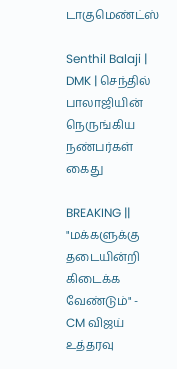டாகுமெண்ட்ஸ்

Senthil Balaji | DMK | செந்தில் பாலாஜியின் நெருங்கிய நண்பர்கள் கைது

BREAKING || "மக்களுக்கு தடையின்றி கிடைக்க வேண்டும்" - CM விஜய் உத்தரவு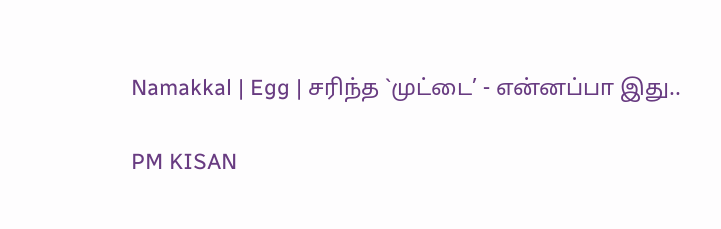Namakkal | Egg | சரிந்த `முட்டை’ - என்னப்பா இது..

PM KISAN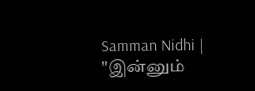Samman Nidhi | "இன்னும்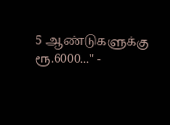5 ஆண்டுகளுக்கு ரூ.6000..." -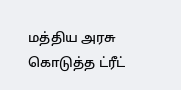மத்திய அரசு கொடுத்த ட்ரீட்